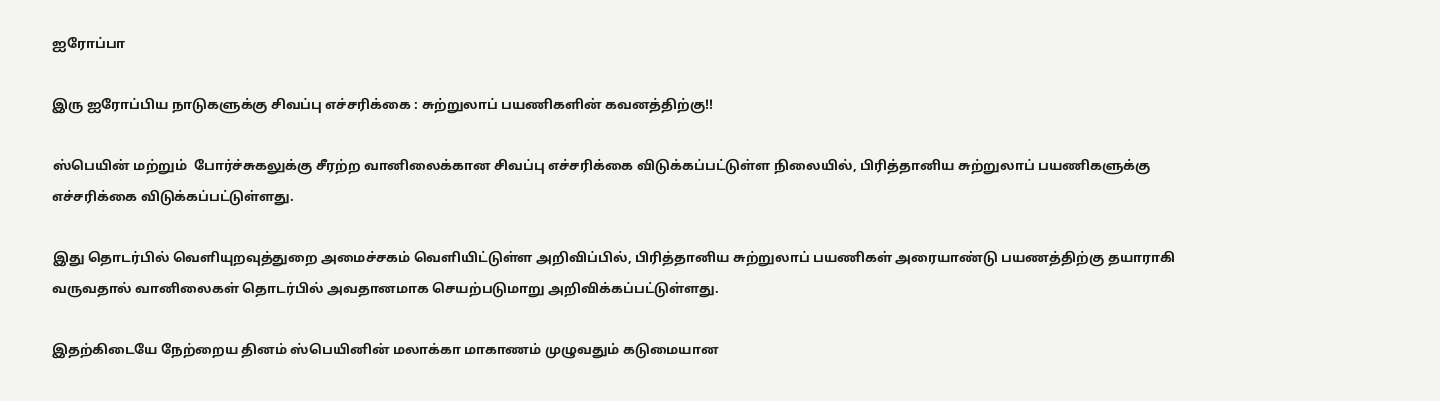ஐரோப்பா

இரு ஐரோப்பிய நாடுகளுக்கு சிவப்பு எச்சரிக்கை : சுற்றுலாப் பயணிகளின் கவனத்திற்கு!!

ஸ்பெயின் மற்றும்  போர்ச்சுகலுக்கு சீரற்ற வானிலைக்கான சிவப்பு எச்சரிக்கை விடுக்கப்பட்டுள்ள நிலையில், பிரித்தானிய சுற்றுலாப் பயணிகளுக்கு எச்சரிக்கை விடுக்கப்பட்டுள்ளது.

இது தொடர்பில் வெளியுறவுத்துறை அமைச்சகம் வெளியிட்டுள்ள அறிவிப்பில், பிரித்தானிய சுற்றுலாப் பயணிகள் அரையாண்டு பயணத்திற்கு தயாராகி வருவதால் வானிலைகள் தொடர்பில் அவதானமாக செயற்படுமாறு அறிவிக்கப்பட்டுள்ளது.

இதற்கிடையே நேற்றைய தினம் ஸ்பெயினின் மலாக்கா மாகாணம் முழுவதும் கடுமையான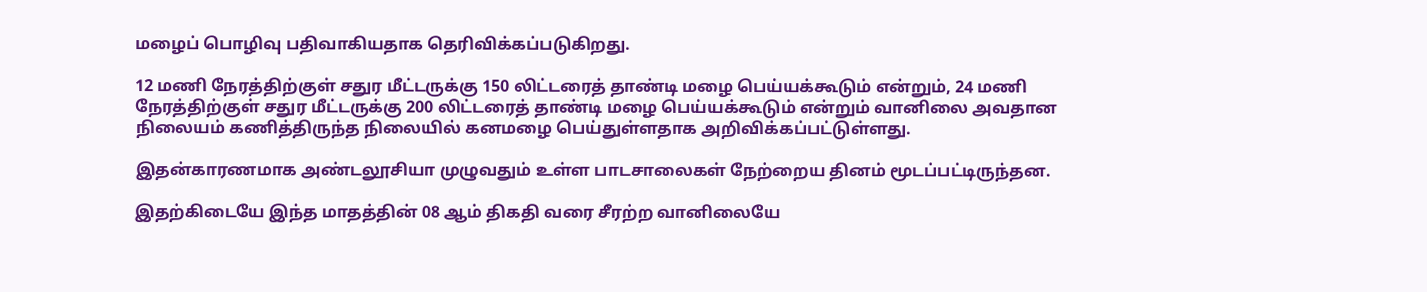மழைப் பொழிவு பதிவாகியதாக தெரிவிக்கப்படுகிறது.

12 மணி நேரத்திற்குள் சதுர மீட்டருக்கு 150 லிட்டரைத் தாண்டி மழை பெய்யக்கூடும் என்றும், 24 மணி நேரத்திற்குள் சதுர மீட்டருக்கு 200 லிட்டரைத் தாண்டி மழை பெய்யக்கூடும் என்றும் வானிலை அவதான நிலையம் கணித்திருந்த நிலையில் கனமழை பெய்துள்ளதாக அறிவிக்கப்பட்டுள்ளது.

இதன்காரணமாக அண்டலூசியா முழுவதும் உள்ள பாடசாலைகள் நேற்றைய தினம் மூடப்பட்டிருந்தன.

இதற்கிடையே இந்த மாதத்தின் 08 ஆம் திகதி வரை சீரற்ற வானிலையே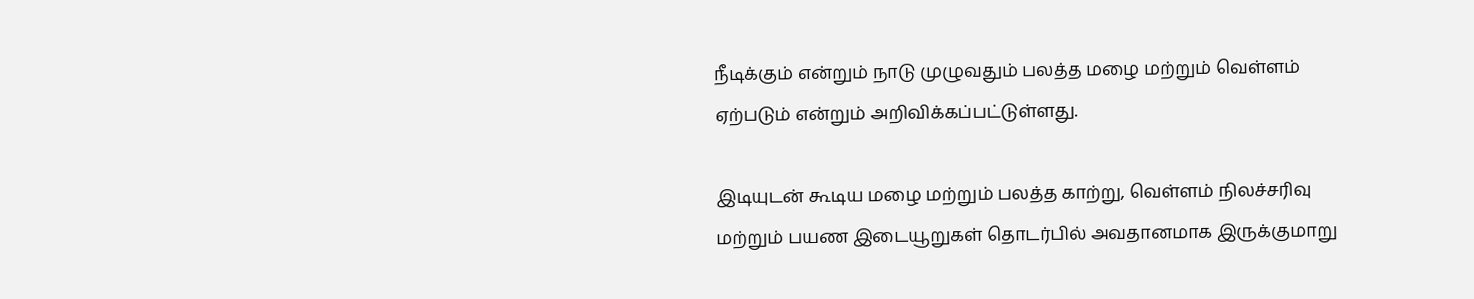நீடிக்கும் என்றும் நாடு முழுவதும் பலத்த மழை மற்றும் வெள்ளம் ஏற்படும் என்றும் அறிவிக்கப்பட்டுள்ளது.

இடியுடன் கூடிய மழை மற்றும் பலத்த காற்று, வெள்ளம் நிலச்சரிவு மற்றும் பயண இடையூறுகள் தொடர்பில் அவதானமாக இருக்குமாறு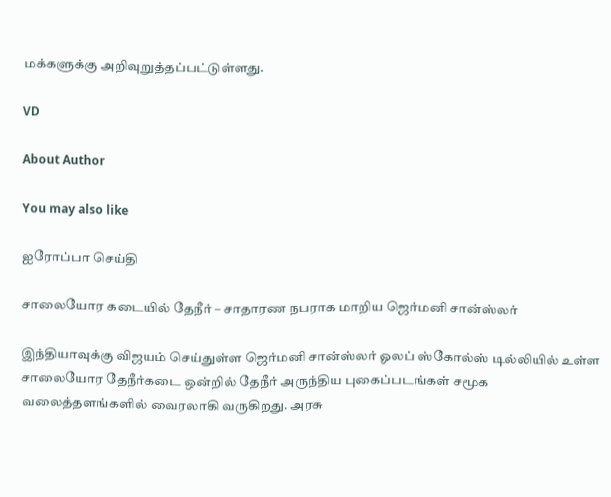மக்களுக்கு அறிவுறுத்தப்பட்டுள்ளது.

VD

About Author

You may also like

ஐரோப்பா செய்தி

சாலையோர கடையில் தேநீர் – சாதாரண நபராக மாறிய ஜெர்மனி சான்ஸ்லர்

இந்தியாவுக்கு விஜயம் செய்துள்ள ஜெர்மனி சான்ஸ்லர் ஓலப் ஸ்கோல்ஸ் டில்லியில் உள்ள சாலையோர தேநீர்கடை ஒன்றில் தேநீர் அருந்திய புகைப்படங்கள் சமூக வலைத்தளங்களில் வைரலாகி வருகிறது. அரசு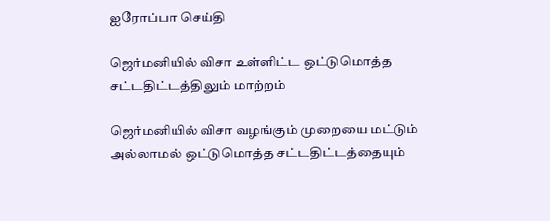ஐரோப்பா செய்தி

ஜெர்மனியில் விசா உள்ளிட்ட ஒட்டுமொத்த சட்டதிட்டத்திலும் மாற்றம்

ஜெர்மனியில் விசா வழங்கும் முறையை மட்டும் அல்லாமல் ஒட்டுமொத்த சட்டதிட்டத்தையும்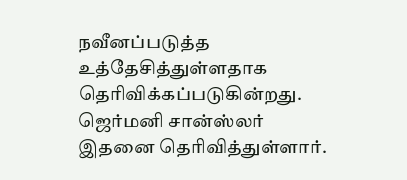நவீனப்படுத்த உத்தேசித்துள்ளதாக தெரிவிக்கப்படுகின்றது. ஜெர்மனி சான்ஸ்லர் இதனை தெரிவித்துள்ளார்.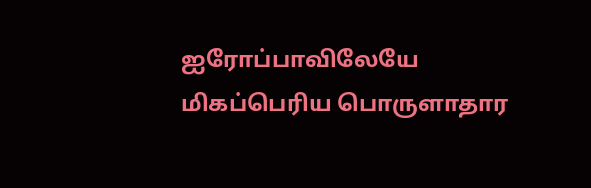ஐரோப்பாவிலேயே மிகப்பெரிய பொருளாதார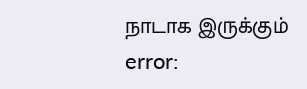நாடாக இருக்கும்
error: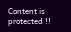Content is protected !!